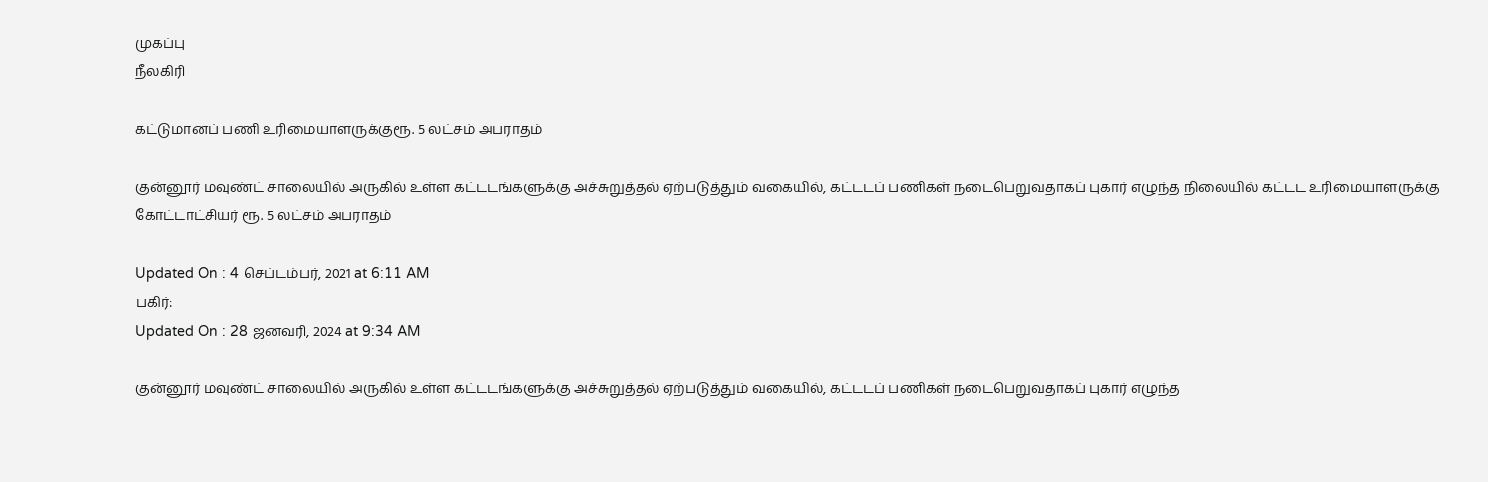முகப்பு
நீலகிரி

கட்டுமானப் பணி உரிமையாளருக்குரூ. 5 லட்சம் அபராதம்

குன்னூர் மவுண்ட் சாலையில் அருகில் உள்ள கட்டடங்களுக்கு அச்சுறுத்தல் ஏற்படுத்தும் வகையில், கட்டடப் பணிகள் நடைபெறுவதாகப் புகார் எழுந்த நிலையில் கட்டட உரிமையாளருக்கு கோட்டாட்சியர் ரூ. 5 லட்சம் அபராதம்

Updated On : 4 செப்டம்பர், 2021 at 6:11 AM
பகிர்:
Updated On : 28 ஜனவரி, 2024 at 9:34 AM

குன்னூர் மவுண்ட் சாலையில் அருகில் உள்ள கட்டடங்களுக்கு அச்சுறுத்தல் ஏற்படுத்தும் வகையில், கட்டடப் பணிகள் நடைபெறுவதாகப் புகார் எழுந்த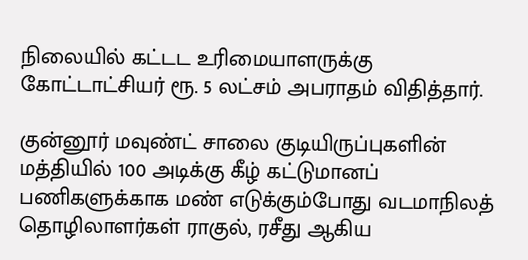நிலையில் கட்டட உரிமையாளருக்கு கோட்டாட்சியர் ரூ. 5 லட்சம் அபராதம் விதித்தார்.

குன்னூர் மவுண்ட் சாலை குடியிருப்புகளின் மத்தியில் 100 அடிக்கு கீழ் கட்டுமானப் பணிகளுக்காக மண் எடுக்கும்போது வடமாநிலத் தொழிலாளர்கள் ராகுல், ரசீது ஆகிய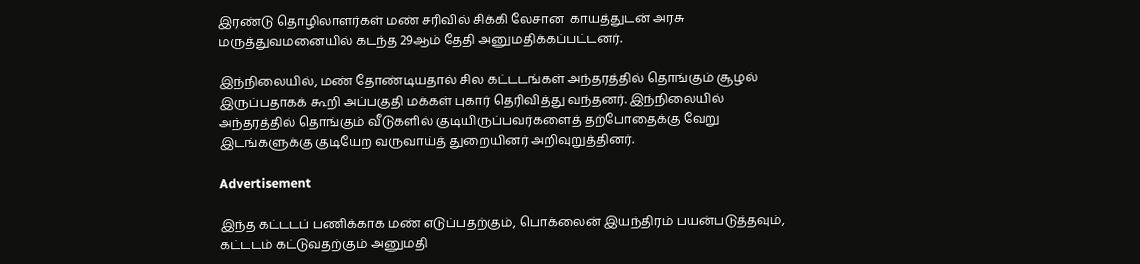இரண்டு தொழிலாளர்கள் மண் சரிவில் சிக்கி லேசான  காயத்துடன் அரசு மருத்துவமனையில் கடந்த 29ஆம் தேதி அனுமதிக்கப்பட்டனர்.

இந்நிலையில், மண் தோண்டியதால் சில கட்டடங்கள் அந்தரத்தில் தொங்கும் சூழல் இருப்பதாகக் கூறி அப்பகுதி மக்கள் புகார் தெரிவித்து வந்தனர். இந்நிலையில் அந்தரத்தில் தொங்கும் வீடுகளில் குடியிருப்பவர்களைத் தற்போதைக்கு வேறு இடங்களுக்கு குடியேற வருவாய்த் துறையினர் அறிவுறுத்தினர்.

Advertisement

இந்த கட்டடப் பணிக்காக மண் எடுப்பதற்கும், பொக்லைன் இயந்திரம் பயன்படுத்தவும், கட்டடம் கட்டுவதற்கும் அனுமதி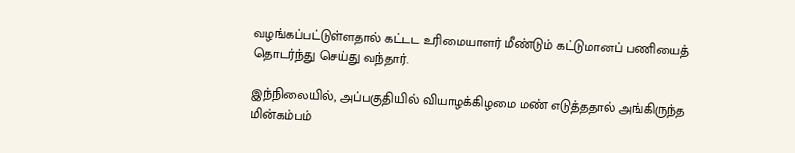வழங்கப்பட்டுள்ளதால் கட்டட உரிமையாளர் மீண்டும் கட்டுமானப் பணியைத் தொடர்ந்து செய்து வந்தார்.

இந்நிலையில், அப்பகுதியில் வியாழக்கிழமை மண் எடுத்ததால் அங்கிருந்த மின்கம்பம்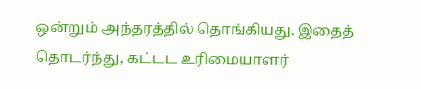ஒன்றும் அந்தரத்தில் தொங்கியது. இதைத் தொடர்ந்து, கட்டட உரிமையாளர்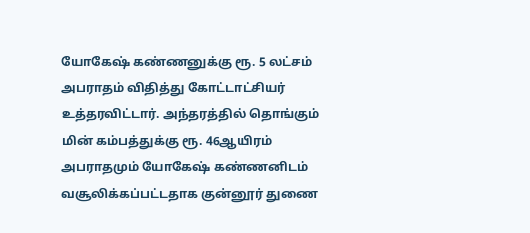யோகேஷ் கண்ணனுக்கு ரூ. 5 லட்சம் அபராதம் விதித்து கோட்டாட்சியர் உத்தரவிட்டார். அந்தரத்தில் தொங்கும் மின் கம்பத்துக்கு ரூ. 46ஆயிரம் அபராதமும் யோகேஷ் கண்ணனிடம் வசூலிக்கப்பட்டதாக குன்னூர் துணை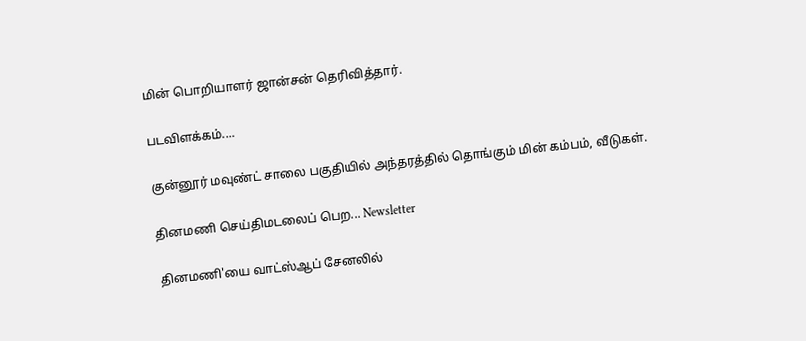மின் பொறியாளர் ஜான்சன் தெரிவித்தார்.

படவிளக்கம்....

குன்னூர் மவுண்ட் சாலை பகுதியில் அந்தரத்தில் தொங்கும் மின் கம்பம், வீடுகள்.

தினமணி செய்திமடலைப் பெற... Newsletter

தினமணி'யை வாட்ஸ்ஆப் சேனலில்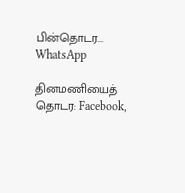பின்தொடர... WhatsApp

தினமணியைத் தொடர: Facebook,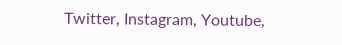Twitter, Instagram, Youtube,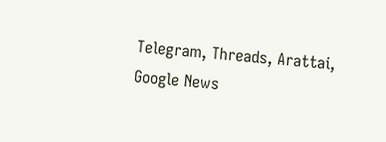Telegram, Threads, Arattai, Google News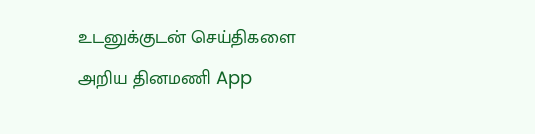உடனுக்குடன் செய்திகளை அறிய தினமணி App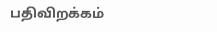பதிவிறக்கம்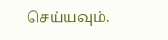செய்யவும்.